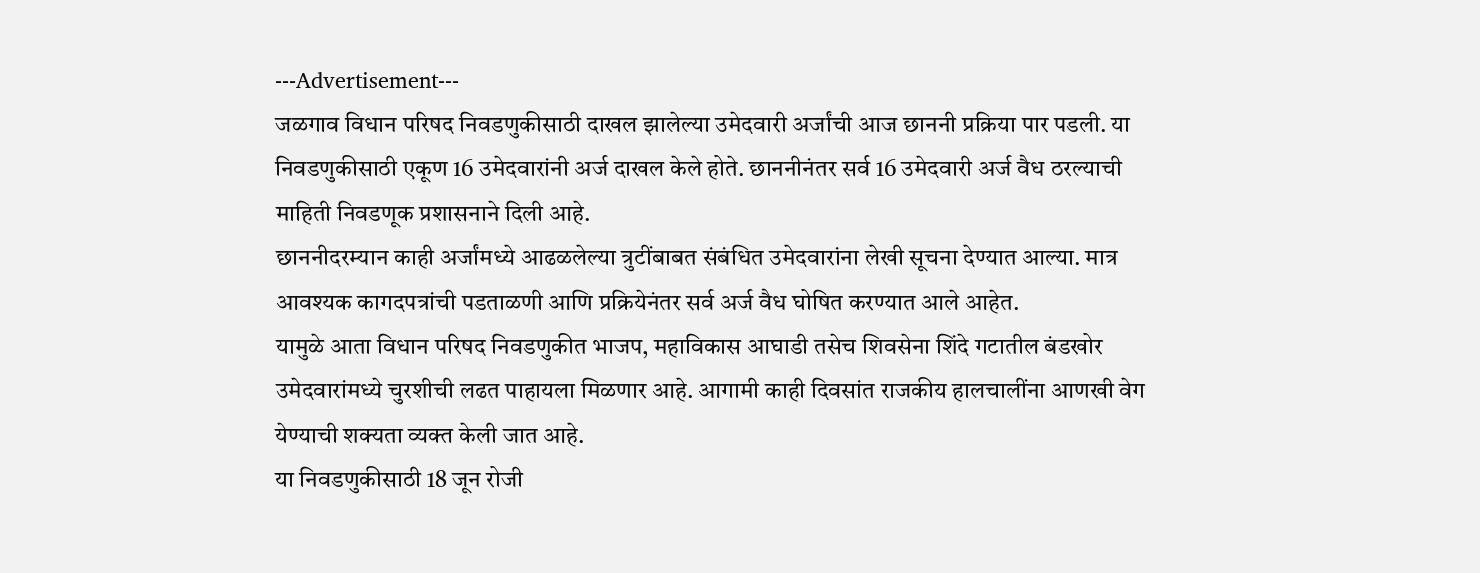---Advertisement---
जळगाव विधान परिषद निवडणुकीसाठी दाखल झालेल्या उमेदवारी अर्जांची आज छाननी प्रक्रिया पार पडली. या निवडणुकीसाठी एकूण 16 उमेदवारांनी अर्ज दाखल केले होते. छाननीनंतर सर्व 16 उमेदवारी अर्ज वैध ठरल्याची माहिती निवडणूक प्रशासनाने दिली आहे.
छाननीदरम्यान काही अर्जांमध्ये आढळलेल्या त्रुटींबाबत संबंधित उमेदवारांना लेखी सूचना देण्यात आल्या. मात्र आवश्यक कागदपत्रांची पडताळणी आणि प्रक्रियेनंतर सर्व अर्ज वैध घोषित करण्यात आले आहेत.
यामुळे आता विधान परिषद निवडणुकीत भाजप, महाविकास आघाडी तसेच शिवसेना शिंदे गटातील बंडखोर उमेदवारांमध्ये चुरशीची लढत पाहायला मिळणार आहे. आगामी काही दिवसांत राजकीय हालचालींना आणखी वेग येण्याची शक्यता व्यक्त केली जात आहे.
या निवडणुकीसाठी 18 जून रोजी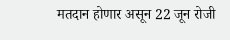मतदान होणार असून 22 जून रोजी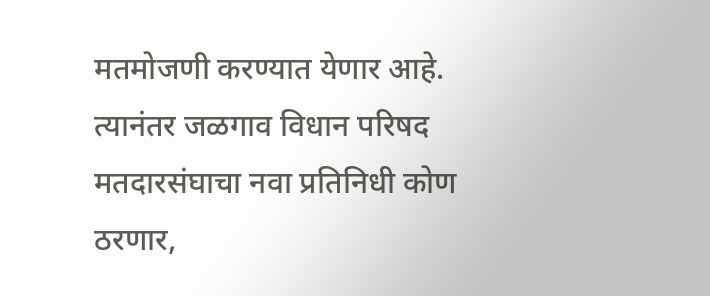मतमोजणी करण्यात येणार आहे. त्यानंतर जळगाव विधान परिषद मतदारसंघाचा नवा प्रतिनिधी कोण ठरणार,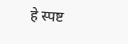हे स्पष्ट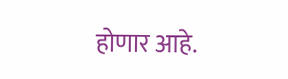होणार आहे.